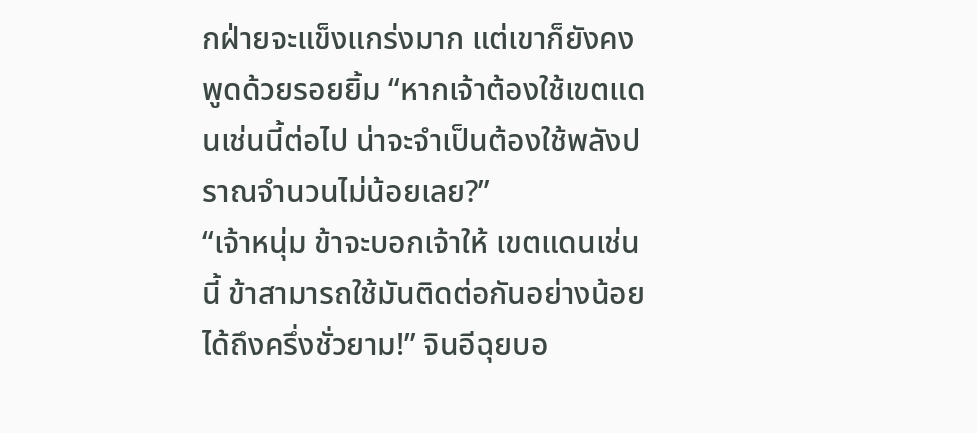กฝ่ายจะแข็งแกร่งมาก แต่เขาก็ยังคงพูดด้วยรอยยิ้ม “หากเจ้าต้องใช้เขตแดนเช่นนี้ต่อไป น่าจะจำเป็นต้องใช้พลังปราณจำนวนไม่น้อยเลย?”
“เจ้าหนุ่ม ข้าจะบอกเจ้าให้ เขตแดนเช่นนี้ ข้าสามารถใช้มันติดต่อกันอย่างน้อยได้ถึงครึ่งชั่วยาม!” จินอีฉุยบอ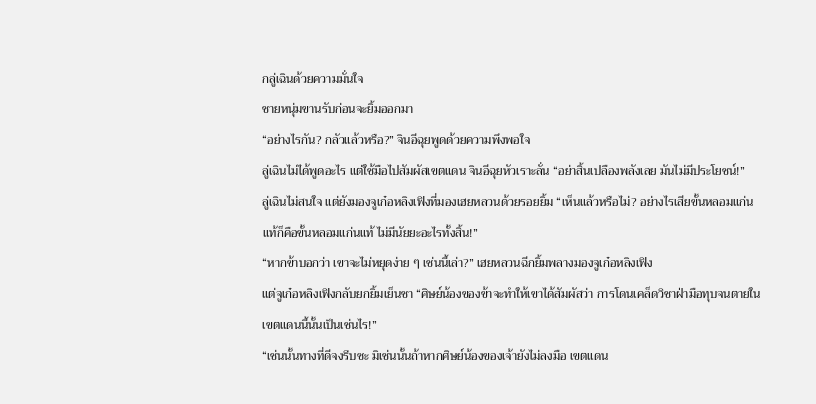กลู่เฉินด้วยความมั่นใจ
ชายหนุ่มขานรับก่อนจะยิ้มออกมา
“อย่างไรกัน? กลัวแล้วหรือ?” จินอีฉุยพูดด้วยความพึงพอใจ
ลู่เฉินไม่ได้พูดอะไร แต่ใช้มือไปสัมผัสเขตแดน จินอีฉุยหัวเราะลั่น “อย่าสิ้นเปลืองพลังเลย มันไม่มีประโยชน์!”
ลู่เฉินไม่สนใจ แต่ยังมองจูเก๋อหลิงเฟิงที่มองเฮยหลวนด้วยรอยยิ้ม “เห็นแล้วหรือไม่? อย่างไรเสียขั้นหลอมแก่นแท้ก็คือขั้นหลอมแก่นแท้ ไม่มีนัยยะอะไรทั้งสิ้น!”
“หากข้าบอกว่า เขาจะไม่หยุดง่าย ๆ เช่นนี้เล่า?” เฮยหลวนฉีกยิ้มพลางมองจูเก๋อหลิงเฟิง
แต่จูเก๋อหลิงเฟิงกลับยกยิ้มเย็นชา “ศิษย์น้องของข้าจะทำให้เขาได้สัมผัสว่า การโดนเคล็ดวิชาฝ่ามือทุบจนตายในเขตแดนนี้นั้นเป็นเช่นไร!”
“เช่นนั้นทางที่ดีจงรีบซะ มิเช่นนั้นถ้าหากศิษย์น้องของเจ้ายังไม่ลงมือ เขตแดน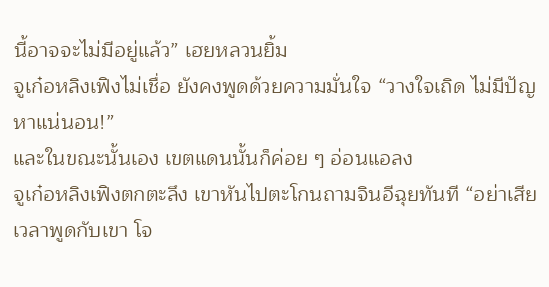นี้อาจจะไม่มีอยู่แล้ว” เฮยหลวนยิ้ม
จูเก๋อหลิงเฟิงไม่เชื่อ ยังคงพูดด้วยความมั่นใจ “วางใจเถิด ไม่มีปัญหาแน่นอน!”
และในขณะนั้นเอง เขตแดนนั้นก็ค่อย ๆ อ่อนแอลง
จูเก๋อหลิงเฟิงตกตะลึง เขาหันไปตะโกนถามจินอีฉุยทันที “อย่าเสียเวลาพูดกับเขา โจ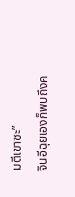มตีเขาซะ”
จินอีฉุยเองก็พบถึงค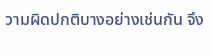วามผิดปกติบางอย่างเช่นกัน จึง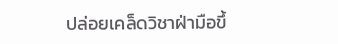ปล่อยเคล็ดวิชาฝ่ามือขึ้